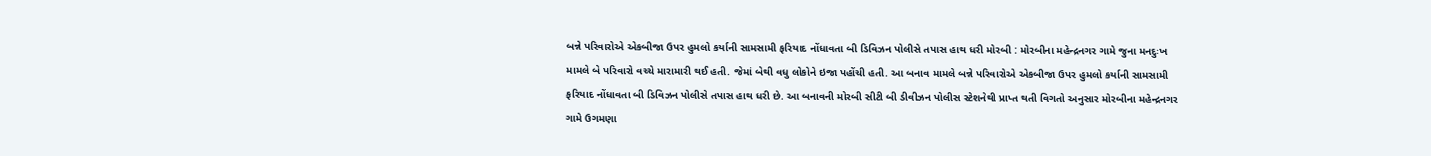બન્ને પરિવારોએ એકબીજા ઉપર હુમલો કર્યાની સામસામી ફરિયાદ નોંધાવતા બી ડિવિઝન પોલીસે તપાસ હાથ ધરી મોરબી : મોરબીના મહેન્દ્રનગર ગામે જુના મનદુઃખ મામલે બે પરિવારો વચ્ચે મારામારી થઈ હતી. જેમાં બેથી વધુ લોકોને ઇજા પહોંચી હતી. આ બનાવ મામલે બન્ને પરિવારોએ એકબીજા ઉપર હુમલો કર્યાની સામસામી ફરિયાદ નોંધાવતા બી ડિવિઝન પોલીસે તપાસ હાથ ધરી છે. આ બનાવની મોરબી સીટી બી ડીવીઝન પોલીસ સ્ટેશનેથી પ્રાપ્ત થતી વિગતો અનુસાર મોરબીના મહેન્દ્રનગર ગામે ઉગમણા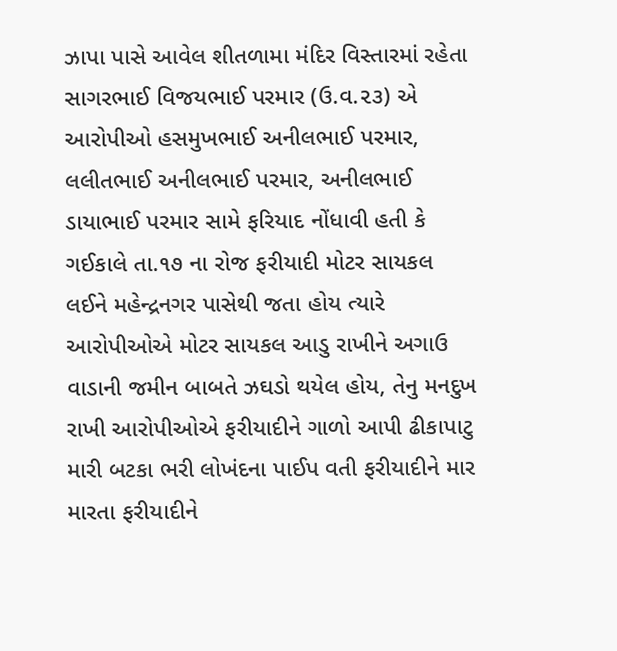ઝાપા પાસે આવેલ શીતળામા મંદિર વિસ્તારમાં રહેતા સાગરભાઈ વિજયભાઈ પરમાર (ઉ.વ.૨૩) એ આરોપીઓ હસમુખભાઈ અનીલભાઈ પરમાર, લલીતભાઈ અનીલભાઈ પરમાર, અનીલભાઈ ડાયાભાઈ પરમાર સામે ફરિયાદ નોંધાવી હતી કે ગઈકાલે તા.૧૭ ના રોજ ફરીયાદી મોટર સાયકલ લઈને મહેન્દ્રનગર પાસેથી જતા હોય ત્યારે આરોપીઓએ મોટર સાયકલ આડુ રાખીને અગાઉ વાડાની જમીન બાબતે ઝઘડો થયેલ હોય, તેનુ મનદુખ રાખી આરોપીઓએ ફરીયાદીને ગાળો આપી ઢીકાપાટુ મારી બટકા ભરી લોખંદના પાઈપ વતી ફરીયાદીને માર મારતા ફરીયાદીને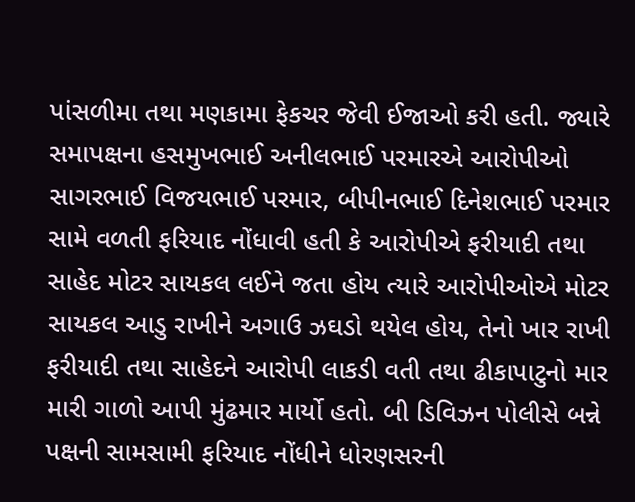પાંસળીમા તથા મણકામા ફેકચર જેવી ઈજાઓ કરી હતી. જ્યારે સમાપક્ષના હસમુખભાઈ અનીલભાઈ પરમારએ આરોપીઓ સાગરભાઈ વિજયભાઈ પરમાર, બીપીનભાઈ દિનેશભાઈ પરમાર સામે વળતી ફરિયાદ નોંધાવી હતી કે આરોપીએ ફરીયાદી તથા સાહેદ મોટર સાયકલ લઈને જતા હોય ત્યારે આરોપીઓએ મોટર સાયકલ આડુ રાખીને અગાઉ ઝઘડો થયેલ હોય, તેનો ખાર રાખી ફરીયાદી તથા સાહેદને આરોપી લાકડી વતી તથા ઢીકાપાટુનો માર મારી ગાળો આપી મુંઢમાર માર્યો હતો. બી ડિવિઝન પોલીસે બન્ને પક્ષની સામસામી ફરિયાદ નોંધીને ધોરણસરની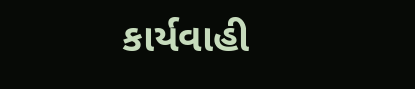કાર્યવાહી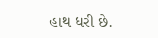હાથ ધરી છે.